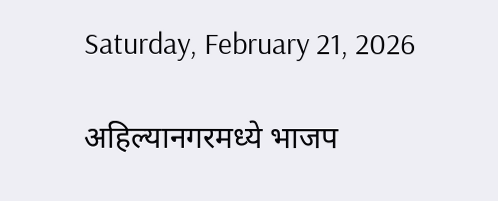Saturday, February 21, 2026

अहिल्यानगरमध्ये भाजप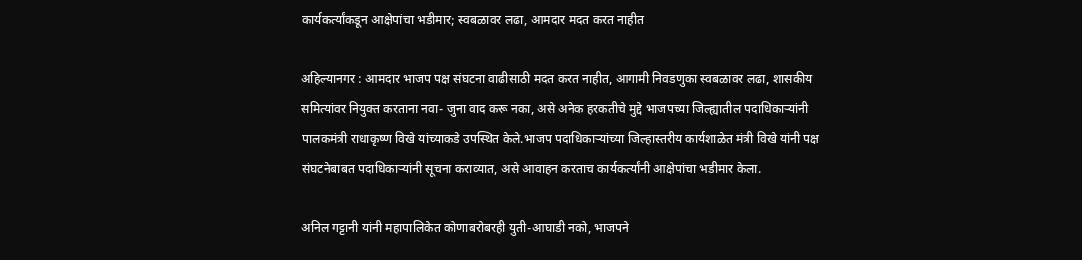कार्यकर्त्यांकडून आक्षेपांचा भडीमार; स्वबळावर लढा, आमदार मदत करत नाहीत

अहिल्यानगर : आमदार भाजप पक्ष संघटना वाढीसाठी मदत करत नाहीत, आगामी निवडणुका स्वबळावर लढा, शासकीय समित्यांवर नियुक्त करताना नवा- जुना वाद करू नका, असे अनेक हरकतीचे मुद्दे भाजपच्या जिल्ह्यातील पदाधिकाऱ्यांनी पालकमंत्री राधाकृष्ण विखे यांच्याकडे उपस्थित केले.भाजप पदाधिकाऱ्यांच्या जिल्हास्तरीय कार्यशाळेत मंत्री विखे यांनी पक्ष संघटनेबाबत पदाधिकाऱ्यांनी सूचना कराव्यात, असे आवाहन करताच कार्यकर्त्यांनी आक्षेपांचा भडीमार केला.

अनिल गट्टानी यांनी महापालिकेत कोणाबरोबरही युती-आघाडी नको, भाजपने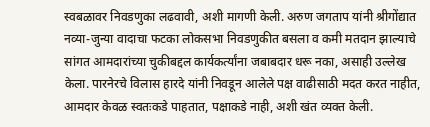स्वबळावर निवडणुका लढवावी, अशी मागणी केली. अरुण जगताप यांनी श्रीगोंद्यात नव्या-जुन्या वादाचा फटका लोकसभा निवडणुकीत बसला व कमी मतदान झाल्याचे सांगत आमदारांच्या चुकीबद्दल कार्यकर्त्यांना जबाबदार धरू नका, असाही उल्लेख केला. पारनेरचे विलास हारदे यांनी निवडून आलेले पक्ष वाढीसाठी मदत करत नाहीत, आमदार केवळ स्वतःकडे पाहतात, पक्षाकडे नाही, अशी खंत व्यक्त केली.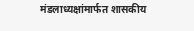मंडलाध्यक्षांमार्फत शासकीय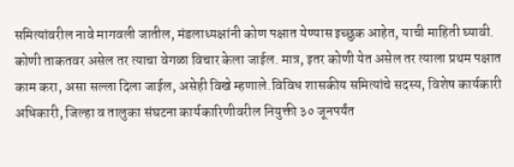समित्यांवरील नावे मागवली जातील, मंडलाध्यक्षांनी कोण पक्षात येण्यास इच्छुक आहेत, याची माहिती घ्यावी. कोणी ताकतवर असेल तर त्याचा वेगळा विचार केला जाईल. मात्र, इतर कोणी येत असेल तर त्याला प्रथम पक्षात काम करा, असा सल्ला दिला जाईल, असेही विखे म्हणाले.विविध शासकीय समित्यांचे सदस्य, विशेष कार्यकारी अधिकारी, जिल्हा व तालुका संघटना कार्यकारिणीवरील नियुक्ती ३० जूनपर्यंत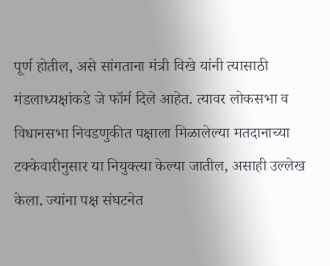पूर्ण होतील, असे सांगताना मंत्री विखे यांनी त्यासाठी मंडलाध्यक्षांकडे जे फॉर्म दिले आहेत. त्यावर लोकसभा व विधानसभा निवडणुकीत पक्षाला मिळालेल्या मतदानाच्या टक्केवारीनुसार या नियुक्त्या केल्या जातील, असाही उल्लेख केला. ज्यांना पक्ष संघटनेत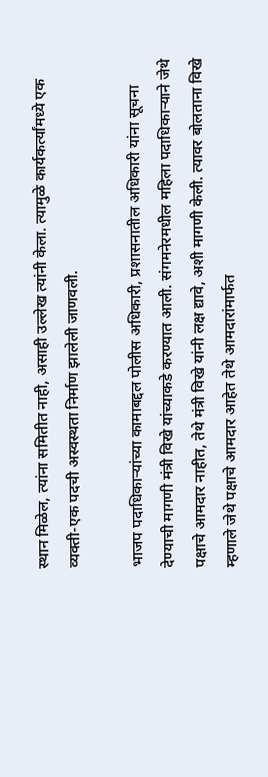स्थान मिळेल, त्यांना समितीत नाही, असाही उल्लेख त्यांनी केला. त्यामुळे कार्यकर्त्यांमध्ये एक व्यक्ती-एक पदची अस्वस्थता निर्माण झालेली जाणवली.

भाजप पदाधिकाऱ्यांच्या कामाबद्दल पोलीस अधिकारी, प्रशासनातील अधिकारी यांना सूचना देण्याची मागणी मंत्री विखे यांच्याकडे करण्यात आली. संगमनेरमधील महिला पदाधिकाऱ्याने जेथे पक्षाचे आमदार नाहीत, तेथे मंत्री विखे यांनी लक्ष द्यावे, अशी मागणी केली. त्यावर बोलताना विखे म्हणाले जेथे पक्षाचे आमदार आहेत तेथे आमदारांमार्फत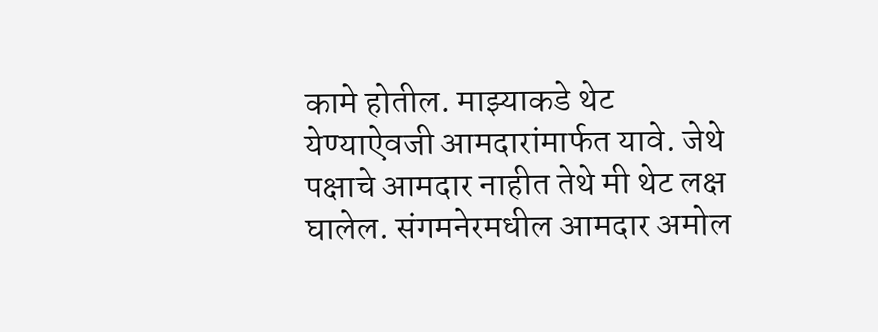कामे होतील. माझ्याकडे थेट येण्याऐवजी आमदारांमार्फत यावे. जेथे पक्षाचे आमदार नाहीत तेथे मी थेट लक्ष घालेल. संगमनेरमधील आमदार अमोल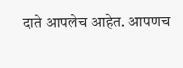दाते आपलेच आहेत. आपणच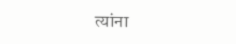त्यांना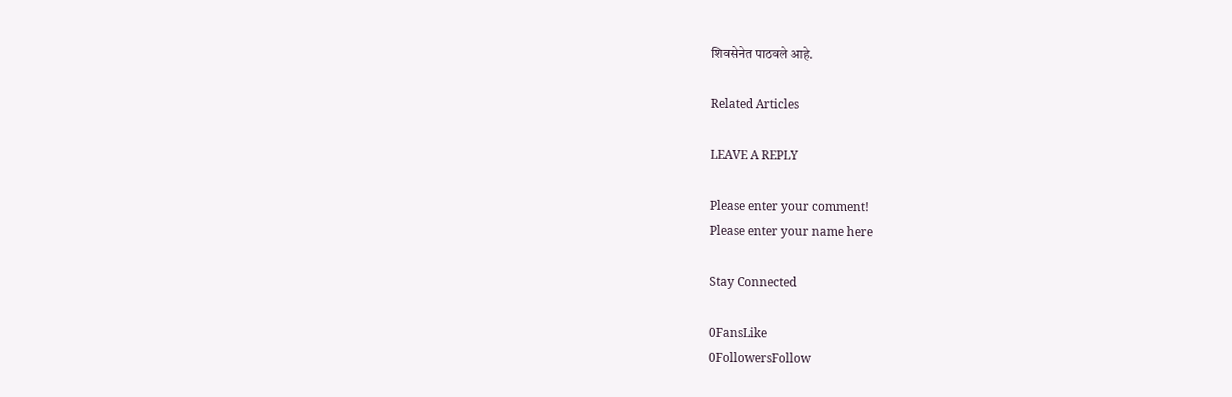शिवसेनेत पाठवले आहे.

Related Articles

LEAVE A REPLY

Please enter your comment!
Please enter your name here

Stay Connected

0FansLike
0FollowersFollow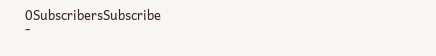0SubscribersSubscribe
-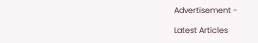Advertisement -

Latest Articles